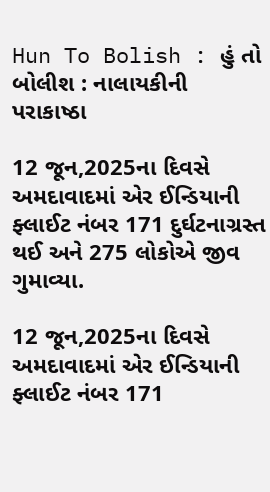Hun To Bolish : હું તો બોલીશ : નાલાયકીની પરાકાષ્ઠા

12 જૂન,2025ના દિવસે અમદાવાદમાં એર ઈન્ડિયાની ફ્લાઈટ નંબર 171 દુર્ઘટનાગ્રસ્ત થઈ અને 275 લોકોએ જીવ ગુમાવ્યા.

12 જૂન,2025ના દિવસે અમદાવાદમાં એર ઈન્ડિયાની ફ્લાઈટ નંબર 171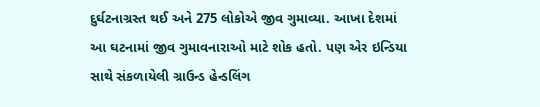દુર્ઘટનાગ્રસ્ત થઈ અને 275 લોકોએ જીવ ગુમાવ્યા. આખા દેશમાં આ ઘટનામાં જીવ ગુમાવનારાઓ માટે શોક હતો. પણ એર ઇન્ડિયા સાથે સંકળાયેલી ગ્રાઉન્ડ હેન્ડલિંગ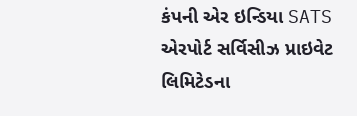કંપની એર ઇન્ડિયા SATS એરપોર્ટ સર્વિસીઝ પ્રાઇવેટ લિમિટેડના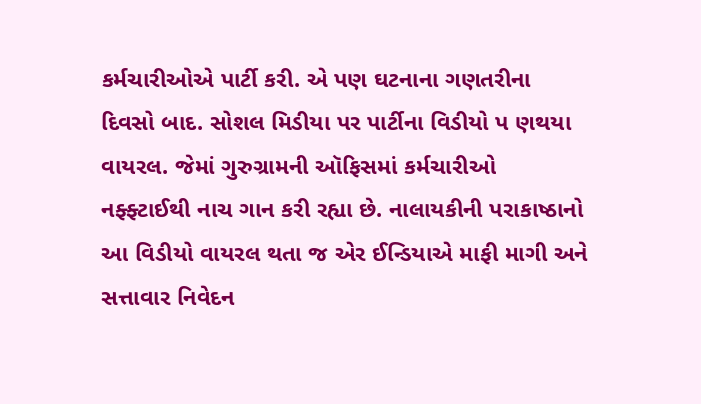કર્મચારીઓએ પાર્ટી કરી. એ પણ ઘટનાના ગણતરીના દિવસો બાદ. સોશલ મિડીયા પર પાર્ટીના વિડીયો પ ણથયા વાયરલ. જેમાં ગુરુગ્રામની ઑફિસમાં કર્મચારીઓ નફ્ફ્ટાઈથી નાચ ગાન કરી રહ્યા છે. નાલાયકીની પરાકાષ્ઠાનો આ વિડીયો વાયરલ થતા જ એર ઈન્ડિયાએ માફી માગી અને સત્તાવાર નિવેદન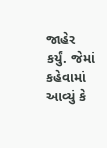જાહેર કર્યું. જેમાં કહેવામાં આવ્યું કે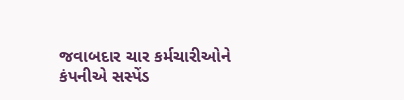જવાબદાર ચાર કર્મચારીઓને કંપનીએ સસ્પેંડ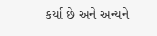કર્યા છે અને અન્યને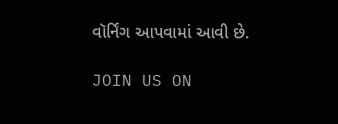વૉર્નિંગ આપવામાં આવી છે.

JOIN US ON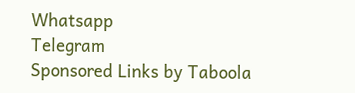Whatsapp
Telegram
Sponsored Links by Taboola